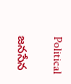Political

జనసేన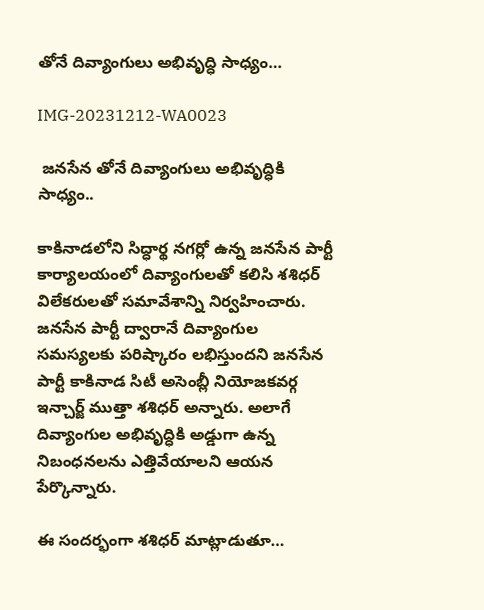తోనే దివ్యాంగులు అభివృద్ధి సాధ్యం…

IMG-20231212-WA0023

 జనసేన తోనే దివ్యాంగులు అభివృద్ధికి సాధ్యం..

కాకినాడలోని సిద్ధార్థ నగర్లో ఉన్న జనసేన పార్టీ కార్యాలయంలో దివ్యాంగులతో కలిసి శశిధర్ విలేకరులతో సమావేశాన్ని నిర్వహించారు. జనసేన పార్టీ ద్వారానే దివ్యాంగుల సమస్యలకు పరిష్కారం లభిస్తుందని జనసేన పార్టీ కాకినాడ సిటీ అసెంబ్లీ నియోజకవర్గ ఇన్చార్జ్ ముత్తా శశిధర్ అన్నారు. అలాగే దివ్యాంగుల అభివృద్ధికి అడ్డుగా ఉన్న నిబంధనలను ఎత్తివేయాలని ఆయన పేర్కొన్నారు.

ఈ సందర్భంగా శశిధర్ మాట్లాడుతూ…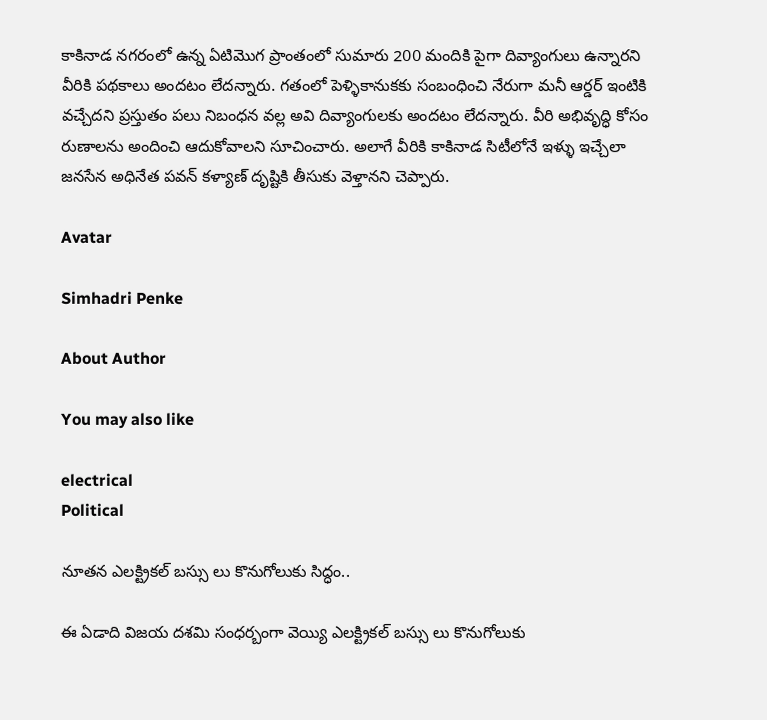కాకినాడ నగరంలో ఉన్న ఏటిమొగ ప్రాంతంలో సుమారు 200 మందికి పైగా దివ్యాంగులు ఉన్నారని వీరికి పథకాలు అందటం లేదన్నారు. గతంలో పెళ్ళికానుకకు సంబంధించి నేరుగా మనీ ఆర్డర్ ఇంటికి వచ్చేదని ప్రస్తుతం పలు నిబంధన వల్ల అవి దివ్యాంగులకు అందటం లేదన్నారు. వీరి అభివృద్ధి కోసం రుణాలను అందించి ఆదుకోవాలని సూచించారు. అలాగే వీరికి కాకినాడ సిటీలోనే ఇళ్ళు ఇచ్చేలా జనసేన అధినేత పవన్ కళ్యాణ్ దృష్టికి తీసుకు వెళ్తానని చెప్పారు.

Avatar

Simhadri Penke

About Author

You may also like

electrical
Political

నూతన ఎలక్ట్రికల్ బస్సు లు కొనుగోలుకు సిద్ధం..

ఈ ఏడాది విజయ దశమి సంధర్బంగా వెయ్యి ఎలక్ట్రికల్ బస్సు లు కొనుగోలుకు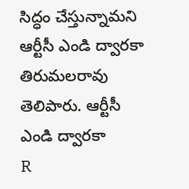సిద్ధం చేస్తున్నామని ఆర్టీసీ ఎండి ద్వారకా తిరుమలరావు తెలిపారు. ఆర్టీసీ ఎండి ద్వారకా
R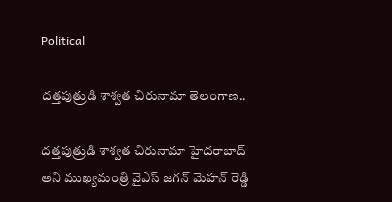Political

దత్తపుత్రుడి శాశ్వత చిరునామా తెలంగాణ..

దత్తపుత్రుడి శాశ్వత చిరునామా హైదరాబాద్ అని ముఖ్యమంత్రి వైఎస్ జగన్ మెహన్ రెడ్డి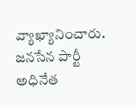వ్యాఖ్యానించారు. జనసేన పార్టీ అధినేత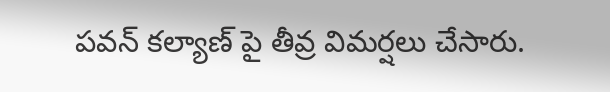పవన్ కల్యాణ్ పై తీవ్ర విమర్షలు చేసారు.